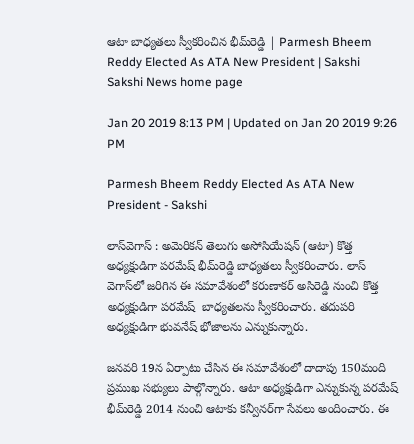ఆటా బాధ్యతలు స్వీకరించిన భీమ్‌రెడ్డి | Parmesh Bheem Reddy Elected As ATA New President | Sakshi
Sakshi News home page

Jan 20 2019 8:13 PM | Updated on Jan 20 2019 9:26 PM

Parmesh Bheem Reddy Elected As ATA New President - Sakshi

లాస్‌వెగాస్‌ : అమెరికన్‌ తెలుగు అసోసియేషన్‌ (ఆటా) కొత్త అధ్యక్షుడిగా పరమేష్‌ భీమ్‌రెడ్డి బాధ్యతలు స్వీకరించారు. లాస్‌ వెగాస్‌లో జరిగిన ఈ సమావేశంలో కరుణాకర్‌ అసిరెడ్డి నుంచి కొత్త అధ్యక్షుడిగా పరమేష్‌  బాధ్యతలను స్వీకరించారు. తదుపరి అధ్యక్షుడిగా భువనేష్‌ భోజాలను ఎన్నుకున్నారు.

జనవరి 19న ఏర్పాటు చేసిన ఈ సమావేశంలో దాదాపు 150మంది ప్రముఖ సభ్యులు పాల్గొన్నారు. ఆటా అధ్యక్షుడిగా ఎన్నుకున్న పరమేష్‌ భీమ్‌రెడ్డి 2014 నుంచి ఆటాకు కన్వీనర్‌గా సేవలు అందించారు. ఈ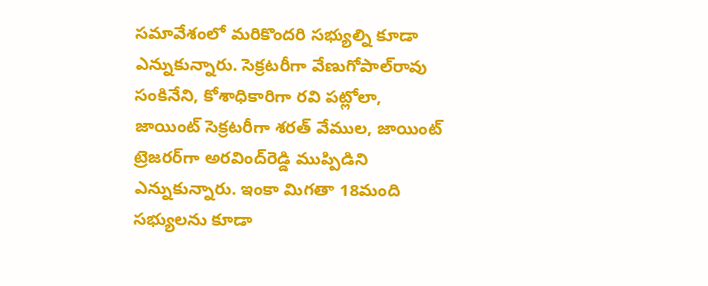సమావేశంలో మరికొందరి సభ్యుల్ని కూడా ఎన్నుకున్నారు. సెక్రటరీగా వేణుగోపాల్‌రావు సంకినేని, కోశాధికారిగా రవి పట్లోలా, జాయింట్‌ సెక్రటరీగా శరత్‌ వేముల, జాయింట్‌ ట్రెజరర్‌గా అరవింద్‌రెడ్డి ముప్పిడిని ఎన్నుకున్నారు. ఇంకా మిగతా 18మంది సభ్యులను కూడా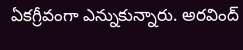ఏకగ్రీవంగా ఎన్నుకున్నారు. అరవింద్‌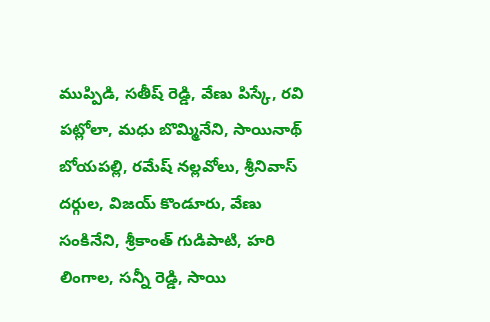ముప్పిడి, సతీష్‌ రెడ్డి, వేణు పిస్కే, రవి పట్లోలా, మధు బొమ్మినేని, సాయినాథ్‌ బోయపల్లి, రమేష్‌ నల్లవోలు, శ్రీనివాస్‌ దర్గుల, విజయ్‌ కొండూరు, వేణు సంకినేని, శ్రీకాంత్‌ గుడిపాటి, హరి లింగాల, సన్నీ రెడ్డి, సాయి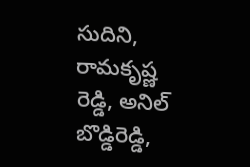సుదిని, రామకృష్ణ రెడ్డి, అనిల్‌ బొడ్డిరెడ్డి,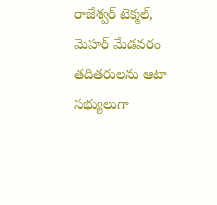రాజేశ్వర్‌ టెక్మల్‌, మెహర్‌ మేడవరం తదితరులను ఆటా సభ్యులుగా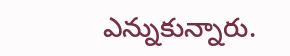ఎన్నుకున్నారు.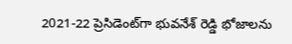2021-22 ప్రెసిడెంట్‌గా భువనేశ్‌ రెడ్డి భోజాలను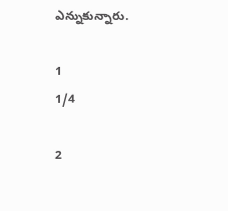ఎన్నుకున్నారు.

1
1/4

2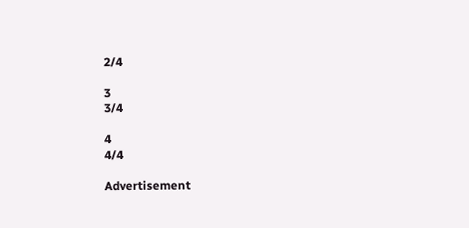2/4

3
3/4

4
4/4

Advertisement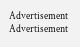Advertisement
Advertisement